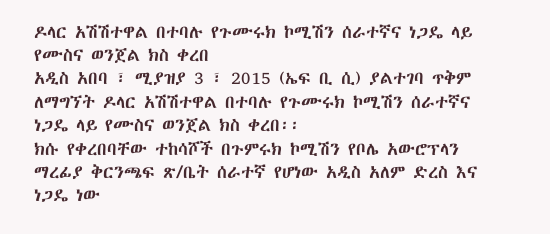ዶላር አሽሽተዋል በተባሉ የጉሙሩክ ኮሚሽን ሰራተኛና ነጋዴ ላይ የሙስና ወንጀል ክስ ቀረበ
አዲስ አበባ ፣ ሚያዝያ 3 ፣ 2015 (ኤፍ ቢ ሲ) ያልተገባ ጥቅም ለማግኘት ዶላር አሽሽተዋል በተባሉ የጉሙሩክ ኮሚሽን ሰራተኛና ነጋዴ ላይ የሙስና ወንጀል ክስ ቀረበ፡፡
ክሱ የቀረበባቸው ተከሳሾች በጉምሩክ ኮሚሽን የቦሌ አውሮፕላን ማረፊያ ቅርንጫፍ ጽ/ቤት ሰራተኛ የሆነው አዲስ አለም ድረስ እና ነጋዴ ነው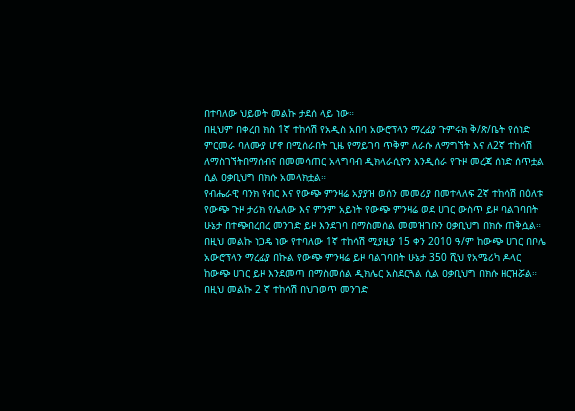በተባለው ህይወት መልኩ ታደሰ ላይ ነው።
በዚህም በቀረበ ክስ 1ኛ ተከሳሽ የአዲስ አበባ አውሮፕላን ማረፊያ ጉምሩክ ቅ/ጽ/ቤት የሰነድ ምርመራ ባለሙያ ሆኖ በሚሰራበት ጊዜ የማይገባ ጥቅም ለራሱ ለማግኘት እና ለ2ኛ ተከሳሽ ለማስገኘትበማሰብና በመመሳጠር አላግባብ ዲክላራሲዮን እንዲሰራ የጉዞ መረጃ ሰነድ ሰጥቷል ሲል ዐቃቢህግ በክሱ አመላክቷል።
የብሔራዊ ባንክ የብር እና የውጭ ምንዛሬ አያያዝ ወሰን መመሪያ በመተላለፍ 2ኛ ተከሳሽ በዕለቱ የውጭ ጉዞ ታሪክ የሌለው እና ምንም አይነት የውጭ ምንዛሬ ወደ ሀገር ውስጥ ይዞ ባልገባበት ሁኔታ በተጭበረበረ መንገድ ይዞ እንደገባ በማስመሰል መመዝገቡን ዐቃቢህግ በክሱ ጠቅሷል።
በዚህ መልኩ ነጋዴ ነው የተባለው 1ኛ ተከሳሽ ሚያዚያ 15 ቀን 2010 ዓ/ም ከውጭ ሀገር በቦሌ አውሮፕላን ማረፊያ በኩል የውጭ ምንዛሬ ይዞ ባልገባበት ሁኔታ 350 ሺህ የአሜሪካ ዶላር ከውጭ ሀገር ይዞ እንደመጣ በማስመሰል ዲክሌር አስደርጓል ሲል ዐቃቢህግ በክሱ ዘርዝሯል።
በዚህ መልኩ 2 ኛ ተከሳሽ በህገወጥ መንገድ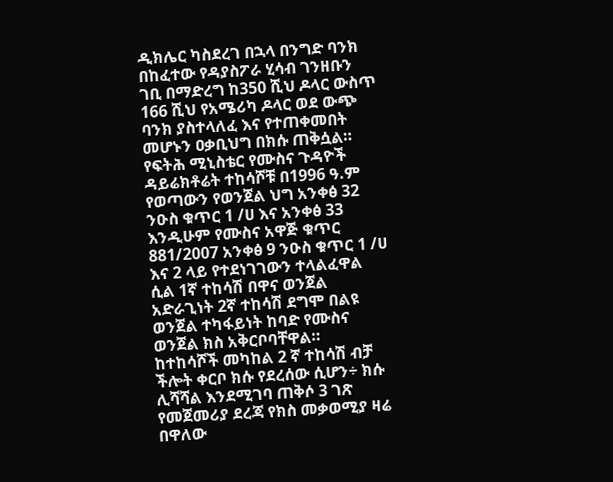ዲክሌር ካስደረገ በኋላ በንግድ ባንክ በከፈተው የዳያስፖራ ሂሳብ ገንዘቡን ገቢ በማድረግ ከ350 ሺህ ዶላር ውስጥ 166 ሺህ የአሜሪካ ዶላር ወደ ውጭ ባንክ ያስተላለፈ እና የተጠቀመበት መሆኑን ዐቃቢህግ በክሱ ጠቅሷል።
የፍትሕ ሚኒስቴር የሙስና ጉዳዮች ዳይሬክቶሬት ተከሳሾቹ በ1996 ዓ.ም የወጣውን የወንጀል ህግ አንቀፅ 32 ንዑስ ቁጥር 1 /ሀ እና አንቀፅ 33 እንዲሁም የሙስና አዋጅ ቁጥር 881/2007 አንቀፅ 9 ንዑስ ቁጥር 1 /ሀ እና 2 ላይ የተደነገገውን ተላልፈዋል ሲል 1ኛ ተከሳሽ በዋና ወንጀል አድራጊነት 2ኛ ተከሳሽ ደግሞ በልዩ ወንጀል ተካፋይነት ከባድ የሙስና ወንጀል ክስ አቅርቦባቸዋል።
ከተከሳሾች መካከል 2 ኛ ተከሳሽ ብቻ ችሎት ቀርቦ ክሱ የደረሰው ሲሆን÷ ክሱ ሊሻሻል እንደሚገባ ጠቅሶ 3 ገጽ የመጀመሪያ ደረጃ የክስ መቃወሚያ ዛሬ በዋለው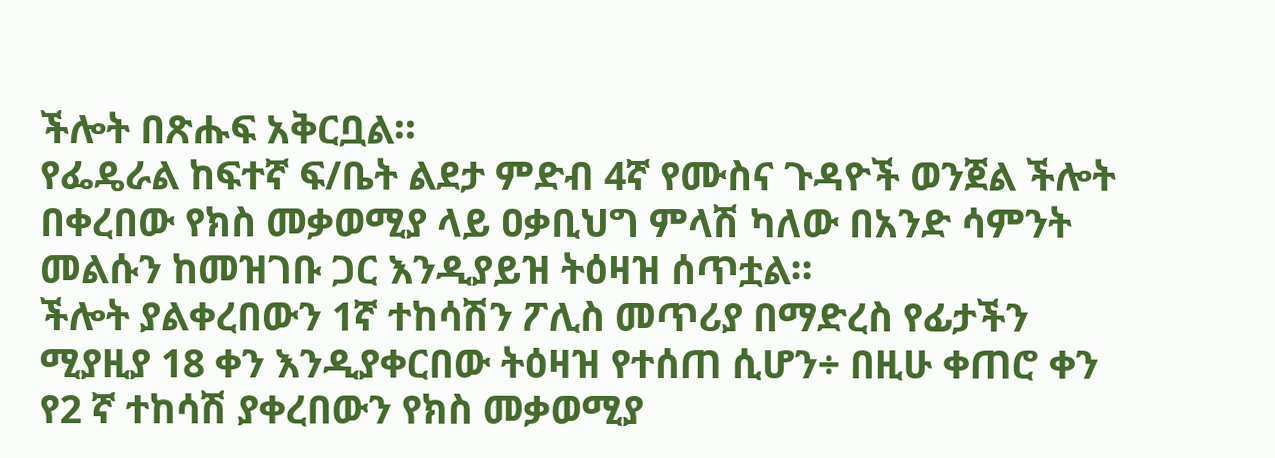ችሎት በጽሑፍ አቅርቧል።
የፌዴራል ከፍተኛ ፍ/ቤት ልደታ ምድብ 4ኛ የሙስና ጉዳዮች ወንጀል ችሎት በቀረበው የክስ መቃወሚያ ላይ ዐቃቢህግ ምላሽ ካለው በአንድ ሳምንት መልሱን ከመዝገቡ ጋር እንዲያይዝ ትዕዛዝ ሰጥቷል።
ችሎት ያልቀረበውን 1ኛ ተከሳሽን ፖሊስ መጥሪያ በማድረስ የፊታችን ሚያዚያ 18 ቀን እንዲያቀርበው ትዕዛዝ የተሰጠ ሲሆን÷ በዚሁ ቀጠሮ ቀን የ2 ኛ ተከሳሽ ያቀረበውን የክስ መቃወሚያ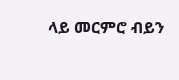ላይ መርምሮ ብይን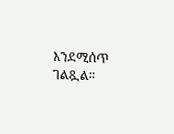እንደሚሰጥ ገልጿል።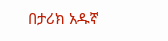በታሪክ አዱኛ